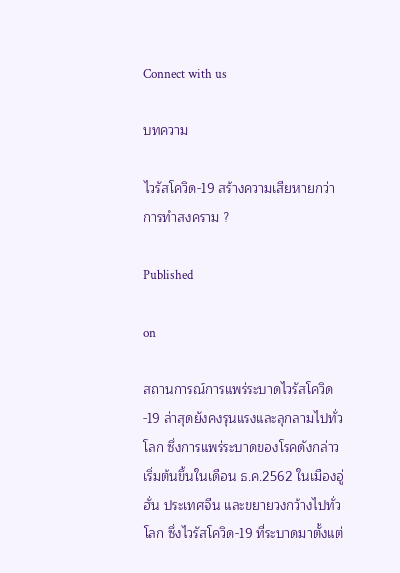Connect with us

บทความ

ไวรัสโควิด-19 สร้างความเสียหายกว่าการทำสงคราม ?

Published

on

สถานการณ์การแพร่ระบาดไวรัสโควิด-19 ล่าสุดยังคงรุนแรงและลุกลามไปทั่วโลก ซึ่งการแพร่ระบาดของโรคดังกล่าวเริ่มต้นขึ้นในเดือน ธ.ค.2562 ในเมืองอู่ฮั่น ประเทศจีน และขยายวงกว้างไปทั่วโลก ซึ่งไวรัสโควิด-19 ที่ระบาดมาตั้งแต่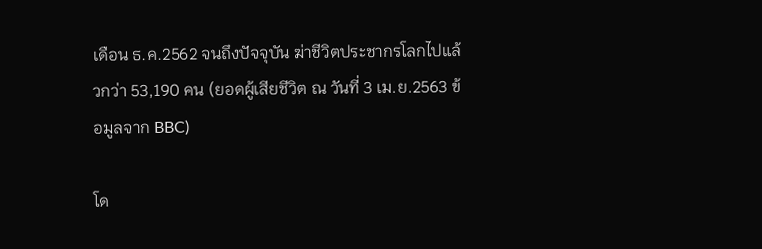เดือน ธ.ค.2562 จนถึงปัจจุบัน ฆ่าชีวิตประชากรโลกไปแล้วกว่า 53,190 คน (ยอดผู้เสียชีวิต ณ วันที่ 3 เม.ย.2563 ข้อมูลจาก BBC)

โด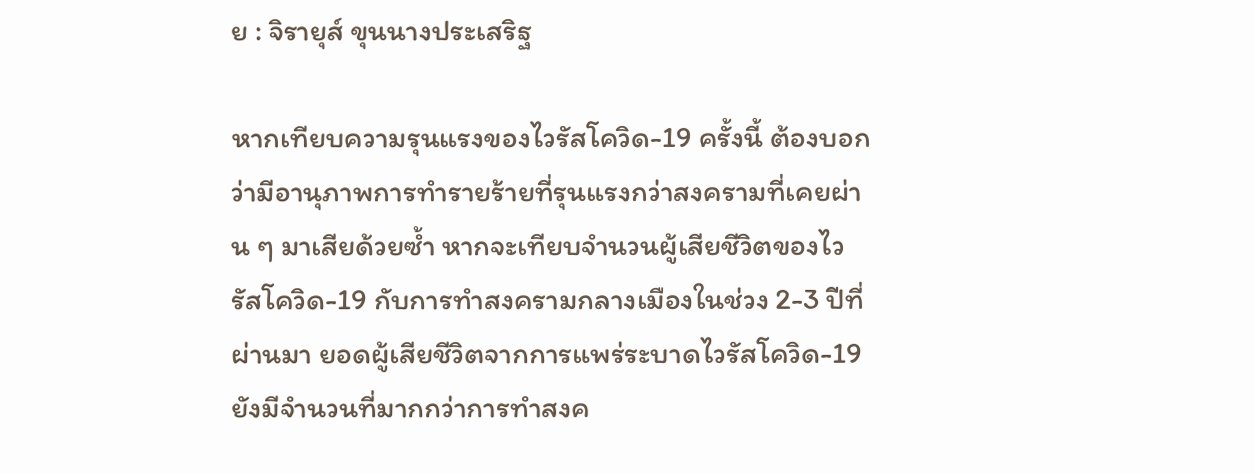ย : จิรายุส์ ขุนนางประเสริฐ

หากเทียบความรุนแรงของไวรัสโควิด-19 ครั้งนี้ ต้องบอกว่ามีอานุภาพการทำรายร้ายที่รุนแรงกว่าสงครามที่เคยผ่าน ๆ มาเสียด้วยซ้ำ หากจะเทียบจำนวนผู้เสียชีวิตของไวรัสโควิด-19 กับการทำสงครามกลางเมืองในช่วง 2-3 ปีที่ผ่านมา ยอดผู้เสียชีวิตจากการแพร่ระบาดไวรัสโควิด-19 ยังมีจำนวนที่มากกว่าการทำสงค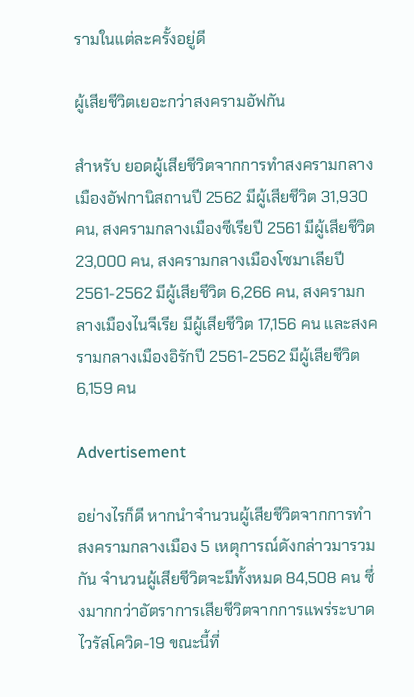รามในแต่ละครั้งอยู่ดี

ผู้เสียชีวิตเยอะกว่าสงครามอัฟกัน

สำหรับ ยอดผู้เสียชีวิตจากการทำสงครามกลางเมืองอัฟกานิสถานปี 2562 มีผู้เสียชีวิต 31,930 คน, สงครามกลางเมืองซีเรียปี 2561 มีผู้เสียชีวิต 23,000 คน, สงครามกลางเมืองโซมาเลียปี 2561-2562 มีผู้เสียชีวิต 6,266 คน, สงครามกลางเมืองไนจีเรีย มีผู้เสียชีวิต 17,156 คน และสงครามกลางเมืองอิรักปี 2561-2562 มีผู้เสียชีวิต 6,159 คน

Advertisement

อย่างไรก็ดี หากนำจำนวนผู้เสียชีวิตจากการทำสงครามกลางเมือง 5 เหตุการณ์ดังกล่าวมารวมกัน จำนวนผู้เสียชีวิตจะมีทั้งหมด 84,508 คน ซึ่งมากกว่าอัตราการเสียชีวิตจากการแพร่ระบาดไวรัสโควิด-19 ขณะนี้ที่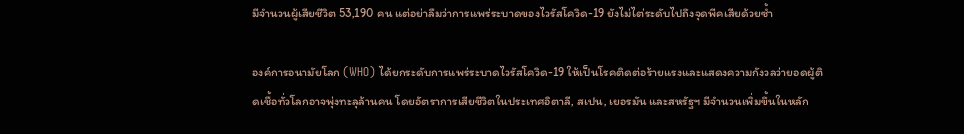มีจำนวนผู้เสียชีวิต 53,190 คน แต่อย่าลืมว่าการแพร่ระบาดของไวรัสโควิด-19 ยังไม่ไต่ระดับไปถึงจุดพีคเสียด้วยซ้ำ

องค์การอนามัยโลก (WHO) ได้ยกระดับการแพร่ระบาดไวรัสโควิด-19 ให้เป็นโรคติดต่อร้ายแรงและแสดงความกังวลว่ายอดผู้ติดเชื้อทั่วโลกอาจพุ่งทะลุล้านคน โดยอัตราการเสียชีวิตในประเทศอิตาลี, สเปน, เยอรมัน และสหรัฐฯ มีจำนวนเพิ่มขึ้นในหลัก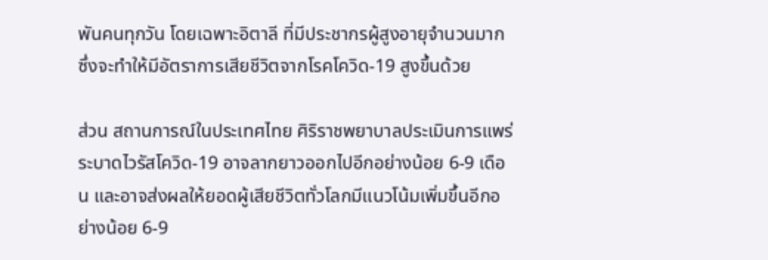พันคนทุกวัน โดยเฉพาะอิตาลี ที่มีประชากรผู้สูงอายุจำนวนมาก ซึ่งจะทำให้มีอัตราการเสียชีวิตจากโรคโควิด-19 สูงขึ้นด้วย

ส่วน สถานการณ์ในประเทศไทย ศิริราชพยาบาลประเมินการแพร่ระบาดไวรัสโควิด-19 อาจลากยาวออกไปอีกอย่างน้อย 6-9 เดือน และอาจส่งผลให้ยอดผู้เสียชีวิตทั่วโลกมีแนวโน้มเพิ่มขึ้นอีกอย่างน้อย 6-9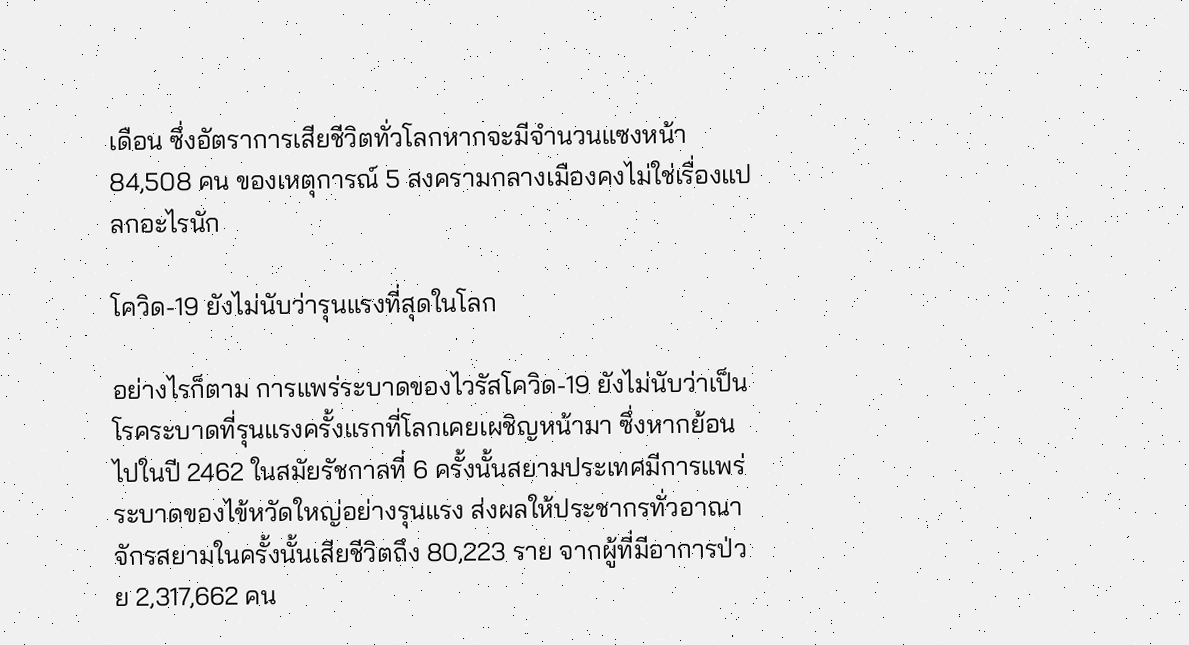เดือน ซึ่งอัตราการเสียชีวิตทั่วโลกหากจะมีจำนวนแซงหน้า 84,508 คน ของเหตุการณ์ 5 สงครามกลางเมืองคงไม่ใช่เรื่องแปลกอะไรนัก

โควิด-19 ยังไม่นับว่ารุนแรงที่สุดในโลก

อย่างไรก็ตาม การแพร่ระบาดของไวรัสโควิด-19 ยังไม่นับว่าเป็นโรคระบาดที่รุนแรงครั้งแรกที่โลกเคยเผชิญหน้ามา ซึ่งหากย้อนไปในปี 2462 ในสมัยรัชกาลที่ 6 ครั้งนั้นสยามประเทศมีการแพร่ระบาดของไข้หวัดใหญ่อย่างรุนแรง ส่งผลให้ประชากรทั่วอาณาจักรสยามในครั้งนั้นเสียชีวิตถึง 80,223 ราย จากผู้ที่มีอาการป่วย 2,317,662 คน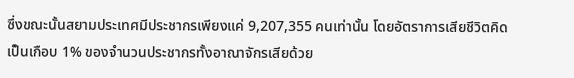ซึ่งขณะนั้นสยามประเทศมีประชากรเพียงแค่ 9,207,355 คนเท่านั้น โดยอัตราการเสียชีวิตคิดเป็นเกือบ 1% ของจำนวนประชากรทั้งอาณาจักรเสียด้วย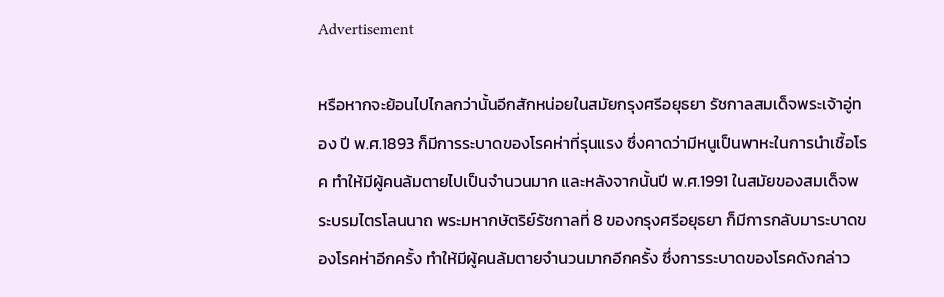Advertisement

หรือหากจะย้อนไปไกลกว่านั้นอีกสักหน่อยในสมัยกรุงศรีอยุธยา รัชกาลสมเด็จพระเจ้าอู่ทอง ปี พ.ศ.1893 ก็มีการระบาดของโรคห่าที่รุนแรง ซึ่งคาดว่ามีหนูเป็นพาหะในการนำเชื้อโรค ทำให้มีผู้คนล้มตายไปเป็นจำนวนมาก และหลังจากนั้นปี พ.ศ.1991 ในสมัยของสมเด็จพระบรมไตรโลนนาถ พระมหากษัตริย์รัชกาลที่ 8 ของกรุงศรีอยุธยา ก็มีการกลับมาระบาดของโรคห่าอีกครั้ง ทำให้มีผู้คนล้มตายจำนวนมากอีกครั้ง ซึ่งการระบาดของโรคดังกล่าว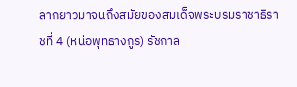ลากยาวมาจนถึงสมัยของสมเด็จพระบรมราชาธิราชที่ 4 (หน่อพุทธางกูร) รัชกาล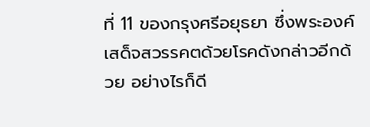ที่ 11 ของกรุงศรีอยุธยา ซึ่งพระองค์เสด็จสวรรคตด้วยโรคดังกล่าวอีกด้วย อย่างไรก็ดี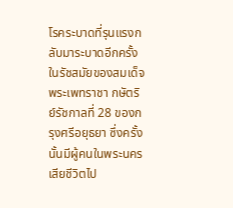โรคระบาดที่รุนแรงกลับมาระบาดอีกครั้งในรัชสมัยของสมเด็จพระเพทราชา กษัตริย์รัชกาลที่ 28 ของกรุงศรีอยุธยา ซึ่งครั้งนั้นมีผู้คนในพระนครเสียชีวิตไป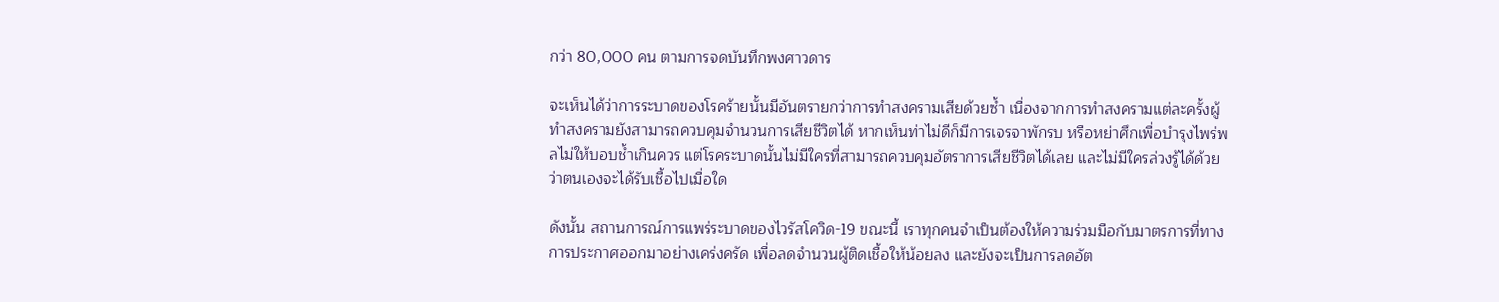กว่า 80,000 คน ตามการจดบันทึกพงศาวดาร

จะเห็นได้ว่าการระบาดของโรคร้ายนั้นมีอันตรายกว่าการทำสงครามเสียด้วยซ้ำ เนื่องจากการทำสงครามแต่ละครั้งผู้ทำสงครามยังสามารถควบคุมจำนวนการเสียชีวิตได้ หากเห็นท่าไม่ดีก็มีการเจรจาพักรบ หรือหย่าศึกเพื่อบำรุงไพร่พลไม่ให้บอบช้ำเกินควร แต่โรคระบาดนั้นไม่มีใครที่สามารถควบคุมอัตราการเสียชีวิตได้เลย และไม่มีใครล่วงรู้ได้ด้วยว่าตนเองจะได้รับเชื้อไปเมื่อใด

ดังนั้น สถานการณ์การแพร่ระบาดของไวรัสโควิด-19 ขณะนี้ เราทุกคนจำเป็นต้องให้ความร่วมมือกับมาตรการที่ทางการประกาศออกมาอย่างเคร่งครัด เพื่อลดจำนวนผู้ติดเชื้อให้น้อยลง และยังจะเป็นการลดอัต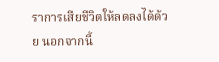ราการเสียชีวิตให้ลดลงได้ด้วย นอกจากนี้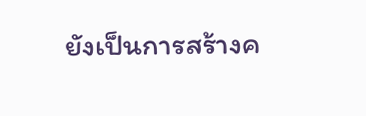ยังเป็นการสร้างค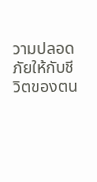วามปลอดภัยให้กับชีวิตของตน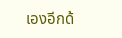เองอีกด้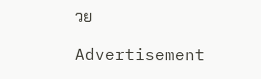วย

Advertisement